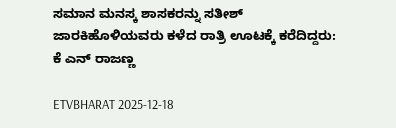ಸಮಾನ ಮನಸ್ಕ ಶಾಸಕರನ್ನು ಸತೀಶ್ ಜಾರಕಿಹೊಳಿಯವರು ಕಳೆದ ರಾತ್ರಿ ಊಟಕ್ಕೆ ಕರೆದಿದ್ದರು: ಕೆ ಎನ್ ರಾಜಣ್ಣ

ETVBHARAT 2025-12-18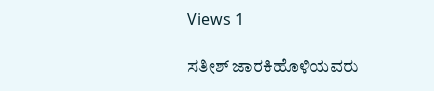Views 1

ಸತೀಶ್ ಜಾರಕಿಹೊಳಿಯವರು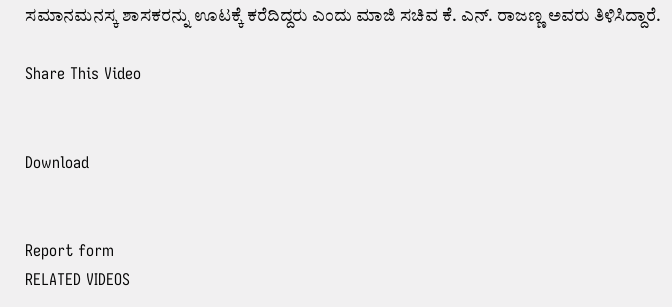ಸಮಾನಮನಸ್ಕ ಶಾಸಕರನ್ನು ಊಟಕ್ಕೆ ಕರೆದಿದ್ದರು ಎಂದು ಮಾಜಿ ಸಚಿವ ಕೆ. ಎನ್. ರಾಜಣ್ಣ ಅವರು ತಿಳಿಸಿದ್ದಾರೆ.

Share This Video


Download


Report form
RELATED VIDEOS